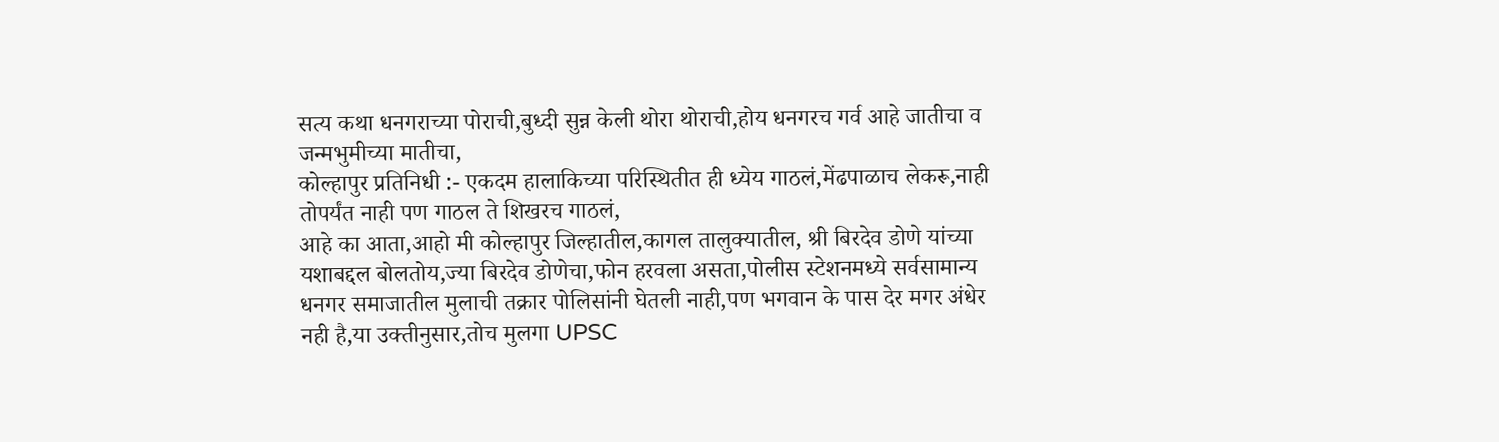सत्य कथा धनगराच्या पोराची,बुध्दी सुन्न केली थोरा थोराची,होय धनगरच गर्व आहे जातीचा व जन्मभुमीच्या मातीचा,
कोल्हापुर प्रतिनिधी :- एकदम हालाकिच्या परिस्थितीत ही ध्येय गाठलं,मेंढपाळाच लेकरू,नाही तोपर्यंत नाही पण गाठल ते शिखरच गाठलं,
आहे का आता,आहो मी कोल्हापुर जिल्हातील,कागल तालुक्यातील, श्री बिरदेव डोणे यांच्या यशाबद्दल बोलतोय,ज्या बिरदेव डोणेचा,फोन हरवला असता,पोलीस स्टेशनमध्ये सर्वसामान्य धनगर समाजातील मुलाची तक्रार पोलिसांनी घेतली नाही,पण भगवान के पास देर मगर अंधेर नही है,या उक्तीनुसार,तोच मुलगा UPSC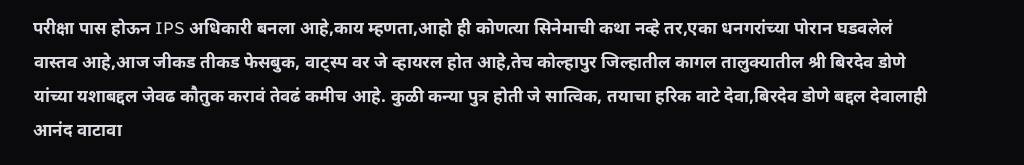परीक्षा पास होऊन IPS अधिकारी बनला आहे,काय म्हणता,आहो ही कोणत्या सिनेमाची कथा नव्हे तर,एका धनगरांच्या पोरान घडवलेलं वास्तव आहे,आज जीकड तीकड फेसबुक, वाट्स्प वर जे व्हायरल होत आहे,तेच कोल्हापुर जिल्हातील कागल तालुक्यातील श्री बिरदेव डोणे यांच्या यशाबद्दल जेवढ कौतुक करावं तेवढं कमीच आहे. कुळी कन्या पुत्र होती जे सात्विक, तयाचा हरिक वाटे देवा,बिरदेव डोणे बद्दल देवालाही आनंद वाटावा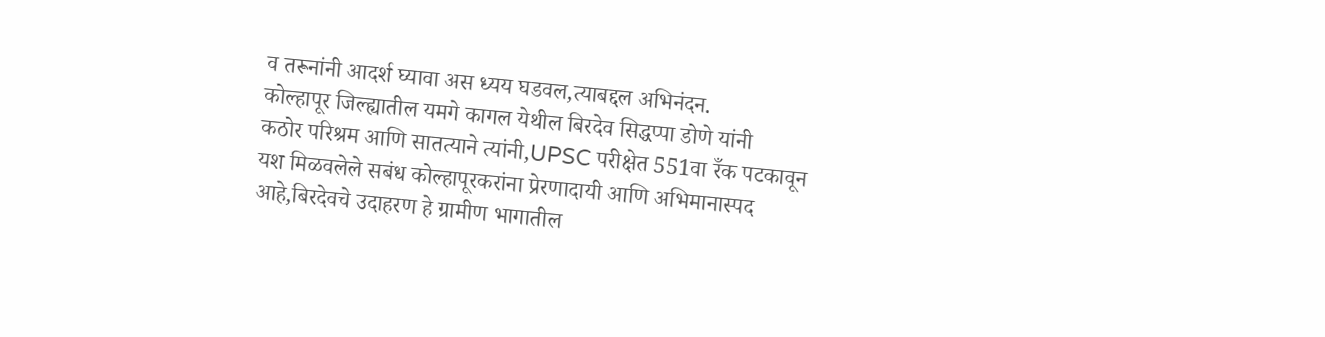व तरूनांनी आदर्श घ्यावा अस ध्यय घडवल,त्याबद्दल अभिनंदन.
कोल्हापूर जिल्ह्यातील यमगे कागल येथील बिरदेव सिद्धप्पा डोणे यांनी
कठोर परिश्रम आणि सातत्याने त्यांनी,UPSC परीक्षेत 551वा रँक पटकावून यश मिळवलेले सबंध कोल्हापूरकरांना प्रेरणादायी आणि अभिमानास्पद आहे,बिरदेवचे उदाहरण हे ग्रामीण भागातील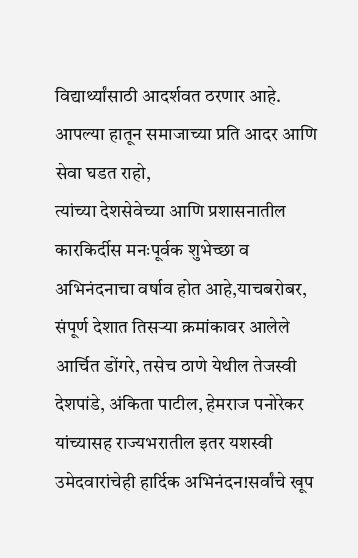विद्यार्थ्यांसाठी आदर्शवत ठरणार आहे. आपल्या हातून समाजाच्या प्रति आदर आणि सेवा घडत राहो,
त्यांच्या देशसेवेच्या आणि प्रशासनातील कारकिर्दीस मनःपूर्वक शुभेच्छा व अभिनंदनाचा वर्षाव होत आहे,याचबरोबर, संपूर्ण देशात तिसऱ्या क्रमांकावर आलेले आर्चित डोंगरे, तसेच ठाणे येथील तेजस्वी देशपांडे, अंकिता पाटील, हेमराज पनोरेकर यांच्यासह राज्यभरातील इतर यशस्वी उमेदवारांचेही हार्दिक अभिनंदन!सर्वांचे खूप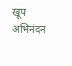खूप अभिनंदन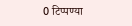0 टिप्पण्या